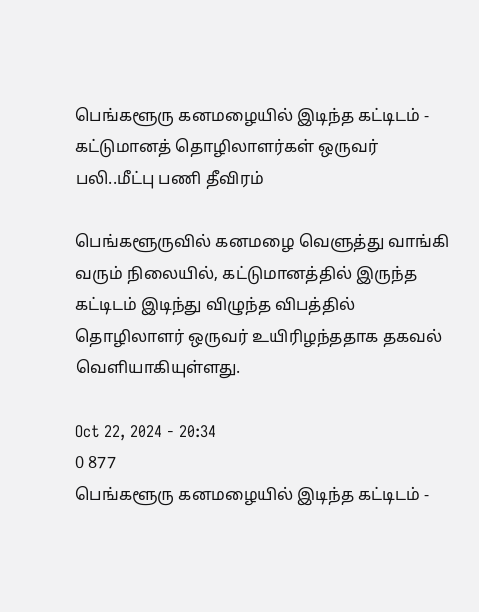பெங்களூரு கனமழையில் இடிந்த கட்டிடம் - கட்டுமானத் தொழிலாளர்கள் ஒருவர் பலி..மீட்பு பணி தீவிரம்

பெங்களூருவில் கனமழை வெளுத்து வாங்கி வரும் நிலையில், கட்டுமானத்தில் இருந்த கட்டிடம் இடிந்து விழுந்த விபத்தில் தொழிலாளர் ஒருவர் உயிரிழந்ததாக தகவல் வெளியாகியுள்ளது.

Oct 22, 2024 - 20:34
0 877
பெங்களூரு கனமழையில் இடிந்த கட்டிடம் -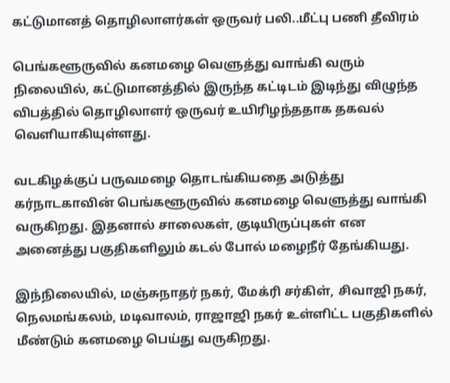கட்டுமானத் தொழிலாளர்கள் ஒருவர் பலி..மீட்பு பணி தீவிரம்

பெங்களூருவில் கனமழை வெளுத்து வாங்கி வரும் நிலையில், கட்டுமானத்தில் இருந்த கட்டிடம் இடிந்து விழுந்த விபத்தில் தொழிலாளர் ஒருவர் உயிரிழந்ததாக தகவல் வெளியாகியுள்ளது.

வடகிழக்குப் பருவமழை தொடங்கியதை அடுத்து கர்நாடகாவின் பெங்களூருவில் கனமழை வெளுத்து வாங்கி வருகிறது. இதனால் சாலைகள், குடியிருப்புகள் என அனைத்து பகுதிகளிலும் கடல் போல் மழைநீர் தேங்கியது.

இந்நிலையில், மஞ்சுநாதர் நகர், மேக்ரி சர்கிள், சிவாஜி நகர், நெலமங்கலம், மடிவாலம், ராஜாஜி நகர் உள்ளிட்ட பகுதிகளில் மீண்டும் கனமழை பெய்து வருகிறது.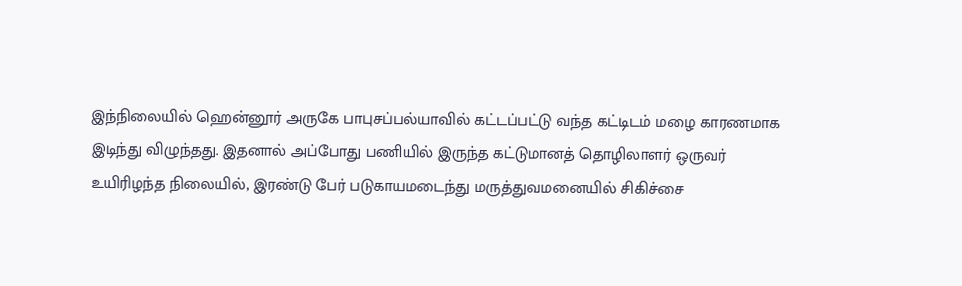இந்நிலையில் ஹென்னூர் அருகே பாபுசப்பல்யாவில் கட்டப்பட்டு வந்த கட்டிடம் மழை காரணமாக இடிந்து விழுந்தது. இதனால் அப்போது பணியில் இருந்த கட்டுமானத் தொழிலாளர் ஒருவர் உயிரிழந்த நிலையில், இரண்டு பேர் படுகாயமடைந்து மருத்துவமனையில் சிகிச்சை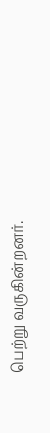பெற்று வருகின்றனர்.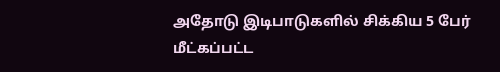அதோடு இடிபாடுகளில் சிக்கிய 5 பேர் மீட்கப்பட்ட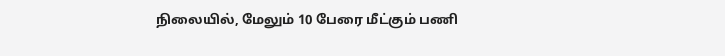நிலையில், மேலும் 10 பேரை மீட்கும் பணி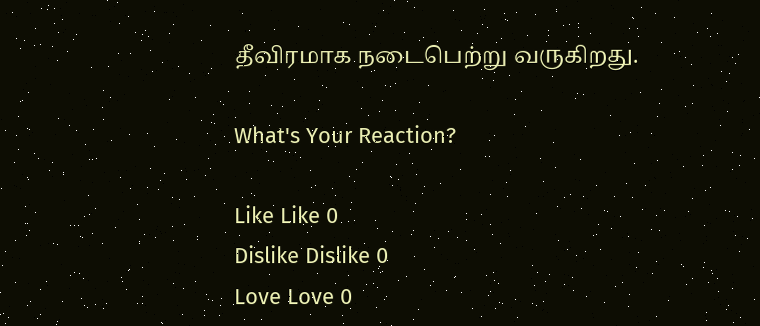தீவிரமாக நடைபெற்று வருகிறது.

What's Your Reaction?

Like Like 0
Dislike Dislike 0
Love Love 0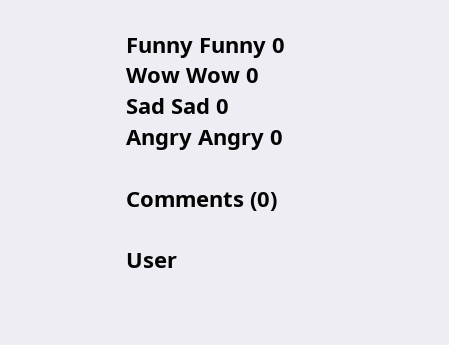Funny Funny 0
Wow Wow 0
Sad Sad 0
Angry Angry 0

Comments (0)

User